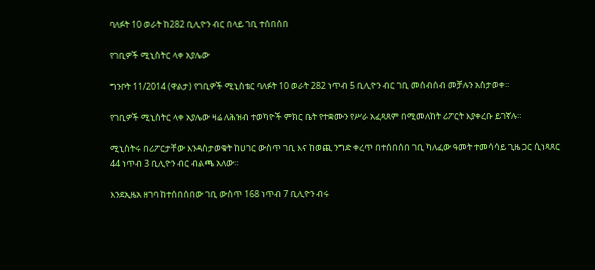ባለፉት 10 ወራት ከ282 ቢሊዮን ብር በላይ ገቢ ተሰበሰበ

የገቢዎች ሚኒስትር ላቀ አያሌው

ግንቦት 11/2014 (ዋልታ) የገቢዎች ሚኒስቴር ባለፉት 10 ወራት 282 ነጥብ 5 ቢሊዮን ብር ገቢ መሰብሰብ መቻሉን አስታወቀ።

የገቢዎች ሚኒስትር ላቀ አያሌው ዛሬ ለሕዝብ ተወካዮች ምክር ቤት የተቋሙን የሥራ አፈጻጸም በሚመለከት ሪፖርት እያቀረቡ ይገኛሉ።

ሚኒስትሩ በሪፖርታቸው እንዳስታወቁት ከሀገር ውስጥ ገቢ እና ከወጪ ንግድ ቀረጥ በተሰበሰበ ገቢ ካለፈው ዓመት ተመሳሳይ ጊዜ ጋር ሲነጻጸር 44 ነጥብ 3 ቢሊዮን ብር ብልጫ አለው።

እንደኢዜአ ዘገባ ከተሰበሰበው ገቢ ውስጥ 168 ነጥብ 7 ቢሊዮን ብሩ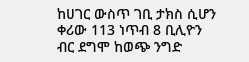ከሀገር ውስጥ ገቢ ታክስ ሲሆን ቀሪው 113 ነጥብ 8 ቢሊዮን ብር ደግሞ ከወጭ ንግድ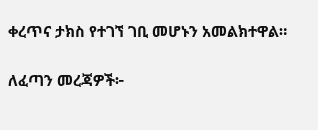ቀረጥና ታክስ የተገኘ ገቢ መሆኑን አመልክተዋል።

ለፈጣን መረጃዎች፦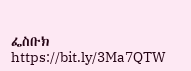ፌስቡክ https://bit.ly/3Ma7QTW